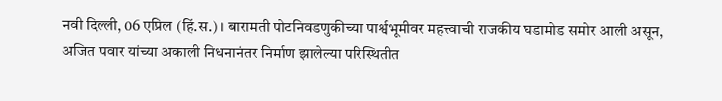नवी दिल्ली, 06 एप्रिल (हिं.स.)। बारामती पोटनिवडणुकीच्या पार्श्वभूमीवर महत्त्वाची राजकीय घडामोड समोर आली असून, अजित पवार यांच्या अकाली निधनानंतर निर्माण झालेल्या परिस्थितीत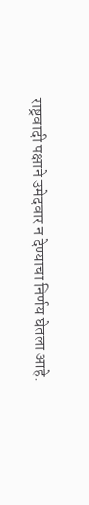राष्ट्रवादी पक्षाने उमेदवार न देण्याचा निर्णय घेतला आहे.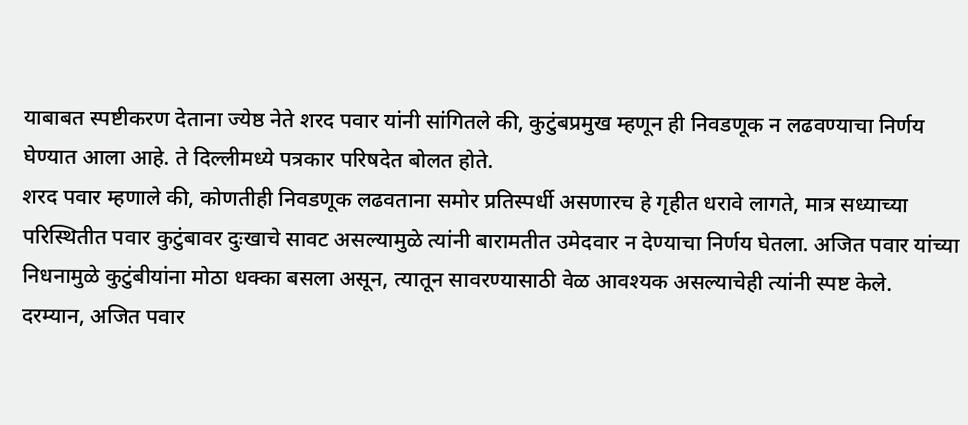याबाबत स्पष्टीकरण देताना ज्येष्ठ नेते शरद पवार यांनी सांगितले की, कुटुंबप्रमुख म्हणून ही निवडणूक न लढवण्याचा निर्णय घेण्यात आला आहे. ते दिल्लीमध्ये पत्रकार परिषदेत बोलत होते.
शरद पवार म्हणाले की, कोणतीही निवडणूक लढवताना समोर प्रतिस्पर्धी असणारच हे गृहीत धरावे लागते, मात्र सध्याच्या परिस्थितीत पवार कुटुंबावर दुःखाचे सावट असल्यामुळे त्यांनी बारामतीत उमेदवार न देण्याचा निर्णय घेतला. अजित पवार यांच्या निधनामुळे कुटुंबीयांना मोठा धक्का बसला असून, त्यातून सावरण्यासाठी वेळ आवश्यक असल्याचेही त्यांनी स्पष्ट केले.
दरम्यान, अजित पवार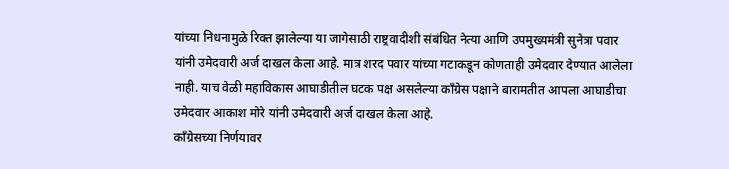यांच्या निधनामुळे रिक्त झालेल्या या जागेसाठी राष्ट्रवादीशी संबंधित नेत्या आणि उपमुख्यमंत्री सुनेत्रा पवार यांनी उमेदवारी अर्ज दाखल केला आहे. मात्र शरद पवार यांच्या गटाकडून कोणताही उमेदवार देण्यात आलेला नाही. याच वेळी महाविकास आघाडीतील घटक पक्ष असलेल्या काँग्रेस पक्षाने बारामतीत आपला आघाडीचा उमेदवार आकाश मोरे यांनी उमेदवारी अर्ज दाखल केला आहे.
काँग्रेसच्या निर्णयावर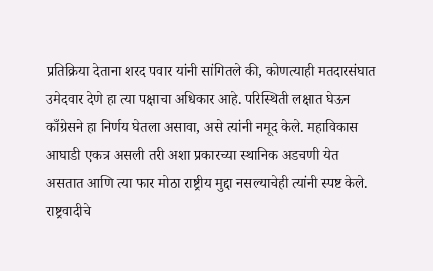प्रतिक्रिया देताना शरद पवार यांनी सांगितले की, कोणत्याही मतदारसंघात उमेदवार देणे हा त्या पक्षाचा अधिकार आहे. परिस्थिती लक्षात घेऊन काँग्रेसने हा निर्णय घेतला असावा, असे त्यांनी नमूद केले. महाविकास आघाडी एकत्र असली तरी अशा प्रकारच्या स्थानिक अडचणी येत असतात आणि त्या फार मोठा राष्ट्रीय मुद्दा नसल्याचेही त्यांनी स्पष्ट केले.
राष्ट्रवादीचे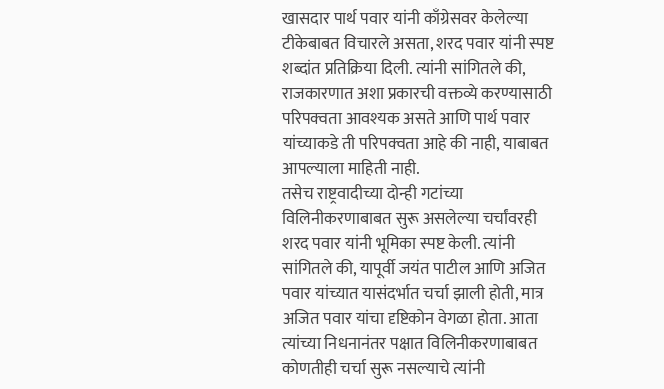खासदार पार्थ पवार यांनी काँग्रेसवर केलेल्या टीकेबाबत विचारले असता, शरद पवार यांनी स्पष्ट शब्दांत प्रतिक्रिया दिली. त्यांनी सांगितले की, राजकारणात अशा प्रकारची वक्तव्ये करण्यासाठी परिपक्वता आवश्यक असते आणि पार्थ पवार यांच्याकडे ती परिपक्वता आहे की नाही, याबाबत आपल्याला माहिती नाही.
तसेच राष्ट्रवादीच्या दोन्ही गटांच्या विलिनीकरणाबाबत सुरू असलेल्या चर्चांवरही शरद पवार यांनी भूमिका स्पष्ट केली. त्यांनी सांगितले की, यापूर्वी जयंत पाटील आणि अजित पवार यांच्यात यासंदर्भात चर्चा झाली होती, मात्र अजित पवार यांचा दृष्टिकोन वेगळा होता. आता त्यांच्या निधनानंतर पक्षात विलिनीकरणाबाबत कोणतीही चर्चा सुरू नसल्याचे त्यांनी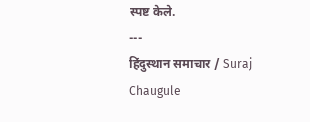स्पष्ट केले.
---
हिंदुस्थान समाचार / Suraj Chaugule